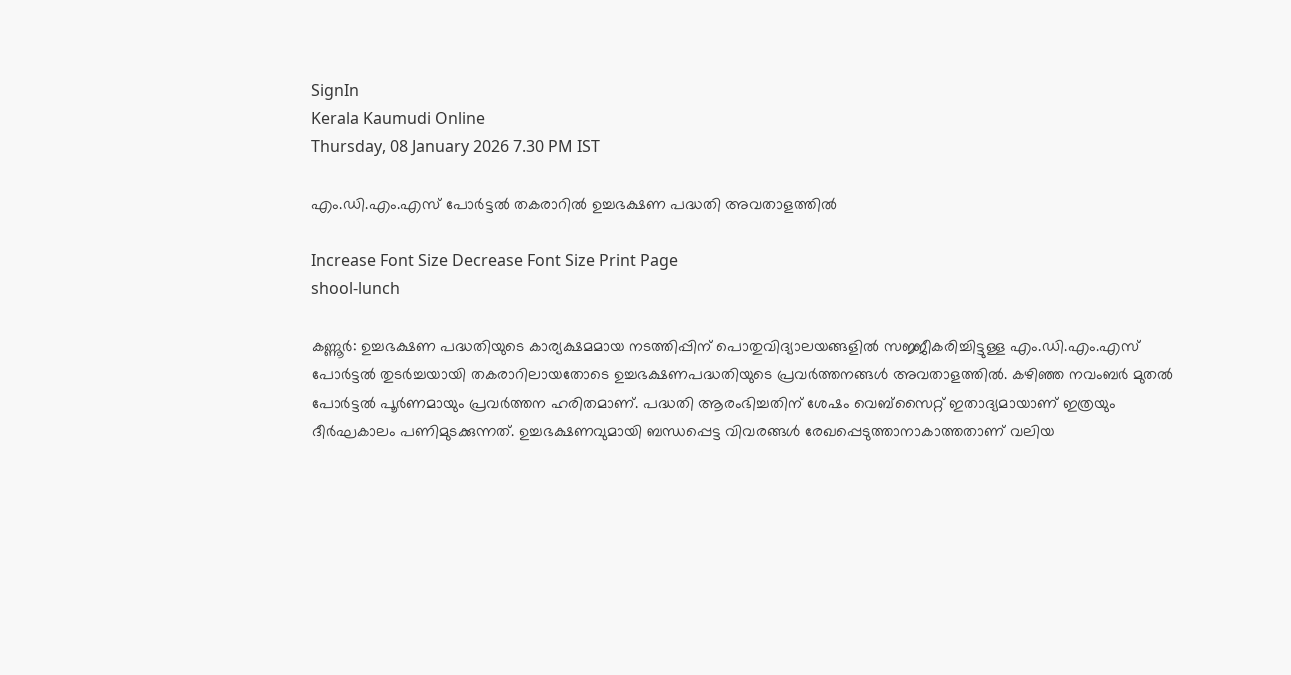SignIn
Kerala Kaumudi Online
Thursday, 08 January 2026 7.30 PM IST

എം.ഡി.എം.എസ് പോർട്ടൽ തകരാറിൽ ഉച്ചഭക്ഷണ പദ്ധതി അവതാളത്തിൽ

Increase Font Size Decrease Font Size Print Page
shool-lunch

കണ്ണൂർ: ഉച്ചഭക്ഷണ പദ്ധതിയുടെ കാര്യക്ഷമമായ നടത്തിപ്പിന് പൊതുവിദ്യാലയങ്ങളിൽ സജ്ജീകരിച്ചിട്ടുള്ള എം.ഡി.എം.എസ് പോർട്ടൽ തുടർച്ചയായി തകരാറിലായതോടെ ഉച്ചഭക്ഷണപദ്ധതിയുടെ പ്രവർത്തനങ്ങൾ അവതാളത്തിൽ. കഴിഞ്ഞ നവംബർ മുതൽ പോർട്ടൽ പൂർണമായും പ്രവർത്തന ഹരിതമാണ്. പദ്ധതി ആരംഭിച്ചതിന് ശേഷം വെബ്സൈറ്റ് ഇതാദ്യമായാണ് ഇത്രയും ദീർഘകാലം പണിമുടക്കുന്നത്. ഉച്ചഭക്ഷണവുമായി ബന്ധപ്പെട്ട വിവരങ്ങൾ രേഖപ്പെടുത്താനാകാത്തതാണ് വലിയ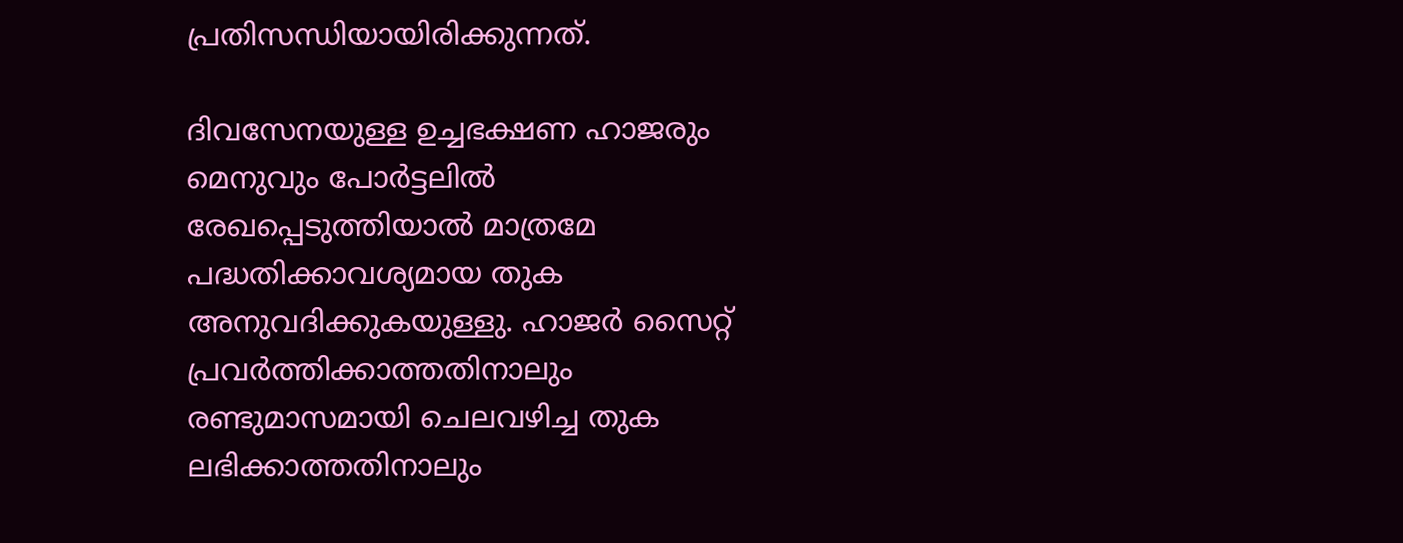പ്രതിസന്ധിയായിരിക്കുന്നത്.

ദിവസേനയുള്ള ഉച്ചഭക്ഷണ ഹാജരും മെനുവും പോർട്ടലിൽ രേഖപ്പെടുത്തിയാൽ മാത്രമേ പദ്ധതിക്കാവശ്യമായ തുക അനുവദിക്കുകയുള്ളു. ഹാജർ സൈറ്റ് പ്രവർത്തിക്കാത്തതിനാലും രണ്ടുമാസമായി ചെലവഴിച്ച തുക ലഭിക്കാത്തതിനാലും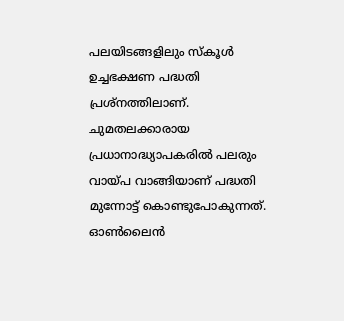പലയിടങ്ങളിലും സ്‌കൂൾ ഉച്ചഭക്ഷണ പദ്ധതി പ്രശ്നത്തിലാണ്. ചുമതലക്കാരായ പ്രധാനാദ്ധ്യാപകരിൽ പലരും വായ്പ വാങ്ങിയാണ് പദ്ധതി മുന്നോട്ട് കൊണ്ടുപോകുന്നത്. ഓൺലൈൻ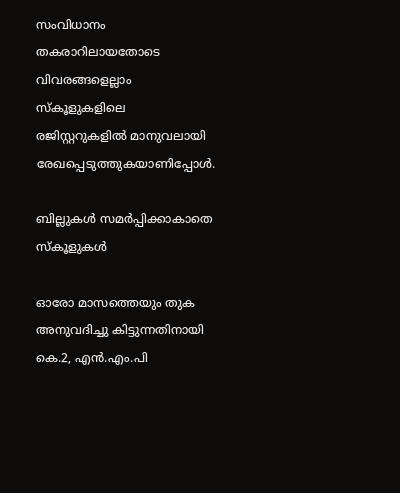സംവിധാനം തകരാറിലായതോടെ വിവരങ്ങളെല്ലാം സ്‌കൂളുകളിലെ രജിസ്റ്ററുകളിൽ മാനുവലായി രേഖപ്പെടുത്തുകയാണിപ്പോൾ.

ബില്ലുകൾ സമർപ്പിക്കാകാതെ സ്കൂളുകൾ

ഓരോ മാസത്തെയും തുക അനുവദിച്ചു കിട്ടുന്നതിനായി കെ.2, എൻ.എം.പി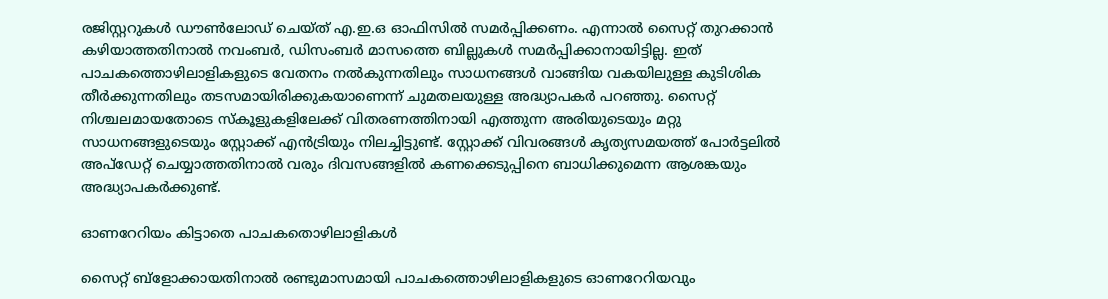രജിസ്റ്ററുകൾ ഡൗൺലോഡ് ചെയ്ത് എ.ഇ.ഒ ഓഫിസിൽ സമർപ്പിക്കണം. എന്നാൽ സൈറ്റ് തുറക്കാൻ കഴിയാത്തതിനാൽ നവംബർ, ഡിസംബർ മാസത്തെ ബില്ലുകൾ സമർപ്പിക്കാനായിട്ടില്ല. ഇത് പാചകത്തൊഴിലാളികളുടെ വേതനം നൽകുന്നതിലും സാധനങ്ങൾ വാങ്ങിയ വകയിലുള്ള കുടിശിക തീർക്കുന്നതിലും തടസമായിരിക്കുകയാണെന്ന് ചുമതലയുള്ള അദ്ധ്യാപകർ പറഞ്ഞു. സൈറ്റ് നിശ്ചലമായതോടെ സ്‌കൂളുകളിലേക്ക് വിതരണത്തിനായി എത്തുന്ന അരിയുടെയും മറ്റു സാധനങ്ങളുടെയും സ്റ്റോക്ക് എൻട്രിയും നിലച്ചിട്ടുണ്ട്. സ്റ്റോക്ക് വിവരങ്ങൾ കൃത്യസമയത്ത് പോർട്ടലിൽ അപ്‌ഡേറ്റ് ചെയ്യാത്തതിനാൽ വരും ദിവസങ്ങളിൽ കണക്കെടുപ്പിനെ ബാധിക്കുമെന്ന ആശങ്കയും അദ്ധ്യാപകർക്കുണ്ട്.

ഓണറേറിയം കിട്ടാതെ പാചകതൊഴിലാളികൾ

സൈറ്റ് ബ്ളോക്കായതിനാൽ രണ്ടുമാസമായി പാചകത്തൊഴിലാളികളുടെ ഓണറേറിയവും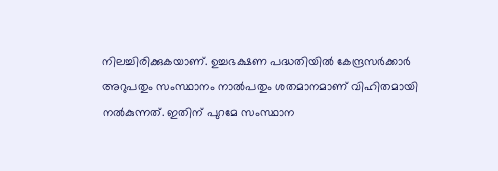നിലച്ചിരിക്കുകയാണ്. ഉച്ചഭക്ഷണ പദ്ധതിയിൽ കേന്ദ്രസർക്കാർ അറുപതും സംസ്ഥാനം നാൽപതും ശതമാനമാണ് വിഹിതമായി നൽകുന്നത്. ഇതിന് പുറമേ സംസ്ഥാന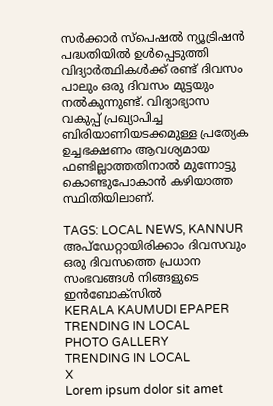സർക്കാർ സ്‌പെഷൽ ന്യൂട്രിഷൻ പദ്ധതിയിൽ ഉൾപ്പെടുത്തി വിദ്യാർത്ഥികൾക്ക് രണ്ട് ദിവസം പാലും ഒരു ദിവസം മുട്ടയും നൽകുന്നുണ്ട്. വിദ്യാഭ്യാസ വകുപ്പ് പ്രഖ്യാപിച്ച ബിരിയാണിയടക്കമുള്ള പ്രത്യേക ഉച്ചഭക്ഷണം ആവശ്യമായ ഫണ്ടില്ലാത്തതിനാൽ മുന്നോട്ടു കൊണ്ടുപോകാൻ കഴിയാത്ത സ്ഥിതിയിലാണ്.

TAGS: LOCAL NEWS, KANNUR
അപ്ഡേറ്റായിരിക്കാം ദിവസവും
ഒരു ദിവസത്തെ പ്രധാന സംഭവങ്ങൾ നിങ്ങളുടെ ഇൻബോക്സിൽ
KERALA KAUMUDI EPAPER
TRENDING IN LOCAL
PHOTO GALLERY
TRENDING IN LOCAL
X
Lorem ipsum dolor sit amet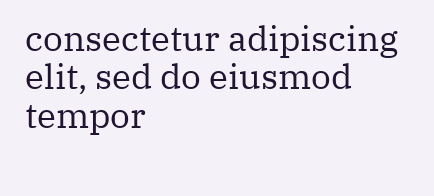consectetur adipiscing elit, sed do eiusmod tempor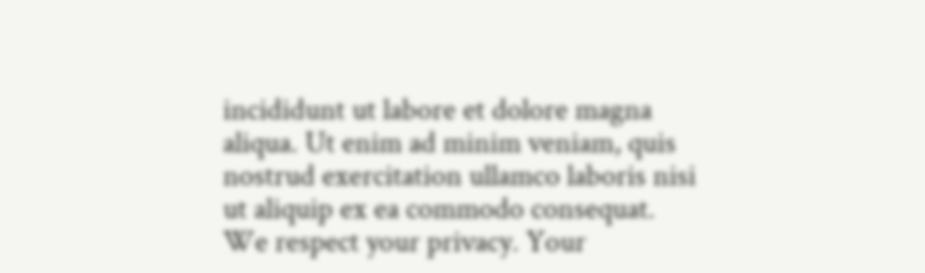incididunt ut labore et dolore magna aliqua. Ut enim ad minim veniam, quis nostrud exercitation ullamco laboris nisi ut aliquip ex ea commodo consequat.
We respect your privacy. Your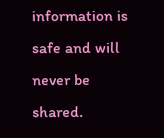information is safe and will never be shared.